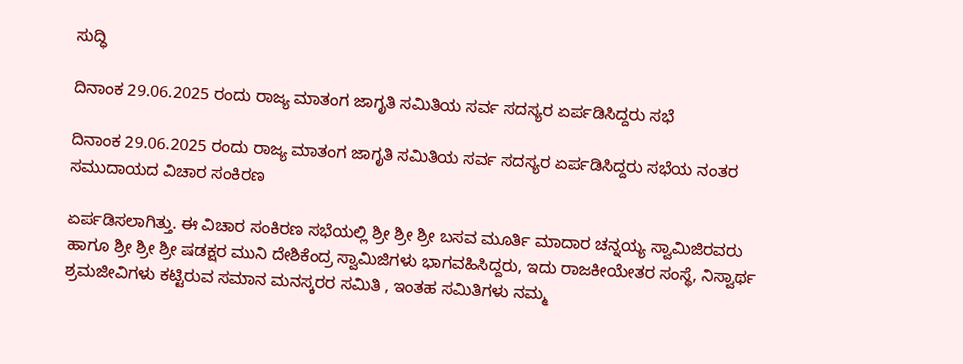ಸುದ್ಧಿ

ದಿನಾಂಕ 29.06.2025 ರಂದು ರಾಜ್ಯ ಮಾತಂಗ ಜಾಗೃತಿ ಸಮಿತಿಯ ಸರ್ವ ಸದಸ್ಯರ ಏರ್ಪಡಿಸಿದ್ದರು ಸಭೆ

ದಿನಾಂಕ 29.06.2025 ರಂದು ರಾಜ್ಯ ಮಾತಂಗ ಜಾಗೃತಿ ಸಮಿತಿಯ ಸರ್ವ ಸದಸ್ಯರ ಏರ್ಪಡಿಸಿದ್ದರು ಸಭೆಯ ನಂತರ ಸಮುದಾಯದ ವಿಚಾರ ಸಂಕಿರಣ

ಏರ್ಪಡಿಸಲಾಗಿತ್ತು. ಈ ವಿಚಾರ ಸಂಕಿರಣ ಸಭೆಯಲ್ಲಿ ಶ್ರೀ ಶ್ರೀ ಶ್ರೀ ಬಸವ ಮೂರ್ತಿ ಮಾದಾರ ಚನ್ನಯ್ಯ ಸ್ವಾಮಿಜಿರವರು ಹಾಗೂ ಶ್ರೀ ಶ್ರೀ ಶ್ರೀ ಷಡಕ್ಷರ ಮುನಿ ದೇಶಿಕೆಂದ್ರ ಸ್ವಾಮಿಜಿಗಳು ಭಾಗವಹಿಸಿದ್ದರು, ಇದು ರಾಜಕೀಯೇತರ ಸಂಸ್ಥೆ, ನಿಸ್ವಾರ್ಥ ಶ್ರಮಜೀವಿಗಳು ಕಟ್ಟಿರುವ ಸಮಾನ ಮನಸ್ಕರರ ಸಮಿತಿ , ಇಂತಹ ಸಮಿತಿಗಳು ನಮ್ಮ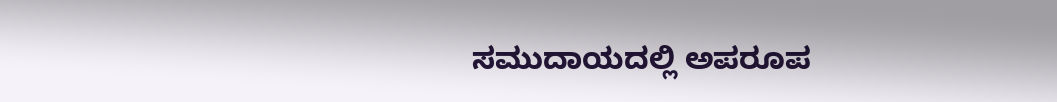ಸಮುದಾಯದಲ್ಲಿ ಅಪರೂಪ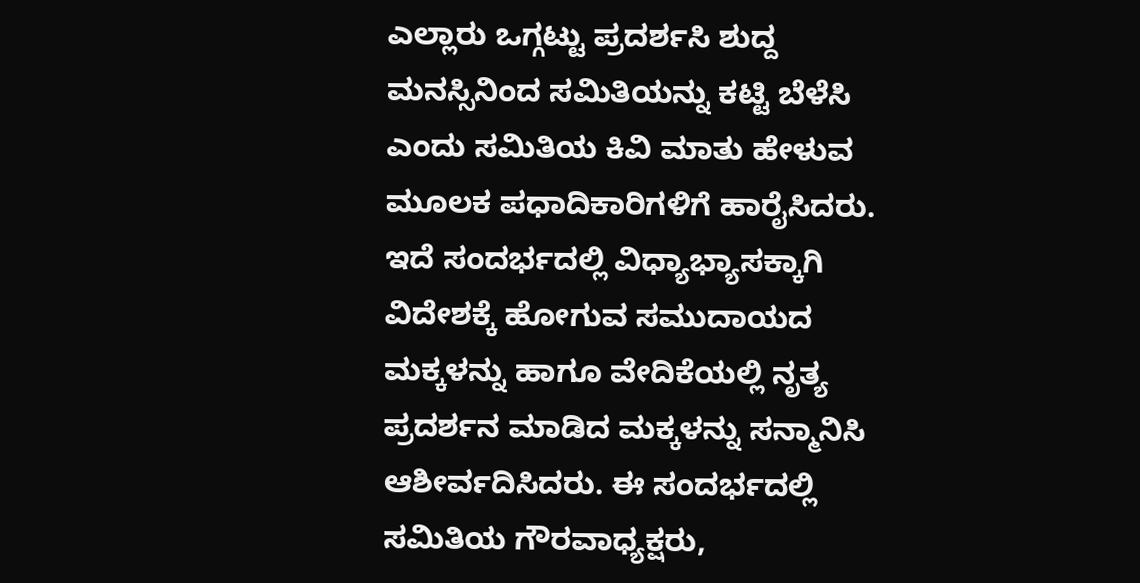ಎಲ್ಲಾರು ಒಗ್ಗಟ್ಟು ಪ್ರದರ್ಶಸಿ ಶುದ್ದ ಮನಸ್ಸಿನಿಂದ ಸಮಿತಿಯನ್ನು ಕಟ್ಟಿ ಬೆಳೆಸಿ ಎಂದು ಸಮಿತಿಯ ಕಿವಿ ಮಾತು ಹೇಳುವ ಮೂಲಕ ಪಧಾದಿಕಾರಿಗಳಿಗೆ ಹಾರೈಸಿದರು. ಇದೆ ಸಂದರ್ಭದಲ್ಲಿ ವಿಧ್ಯಾಭ್ಯಾಸಕ್ಕಾಗಿ ವಿದೇಶಕ್ಕೆ ಹೋಗುವ ಸಮುದಾಯದ ಮಕ್ಕಳನ್ನು ಹಾಗೂ ವೇದಿಕೆಯಲ್ಲಿ ನೃತ್ಯ ಪ್ರದರ್ಶನ ಮಾಡಿದ ಮಕ್ಕಳನ್ನು ಸನ್ಮಾನಿಸಿ ಆಶೀರ್ವದಿಸಿದರು. ಈ ಸಂದರ್ಭದಲ್ಲಿ ಸಮಿತಿಯ ಗೌರವಾಧ್ಯಕ್ಷರು,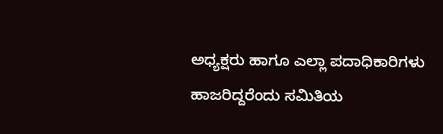ಅಧ್ಯಕ್ಷರು ಹಾಗೂ ಎಲ್ಲಾ ಪದಾಧಿಕಾರಿಗಳು ಹಾಜರಿದ್ದರೆಂದು ಸಮಿತಿಯ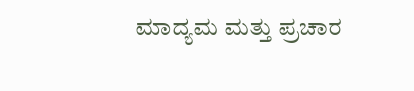ಮಾದ್ಯಮ ಮತ್ತು ಪ್ರಚಾರ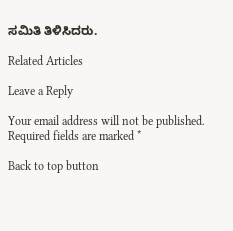ಸಮಿತಿ ತಿಳಿಸಿದರು.

Related Articles

Leave a Reply

Your email address will not be published. Required fields are marked *

Back to top button